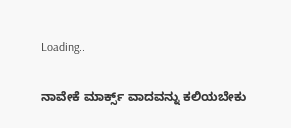Loading..

ನಾವೇಕೆ ಮಾರ್ಕ್ಸ್ ವಾದವನ್ನು ಕಲಿಯಬೇಕು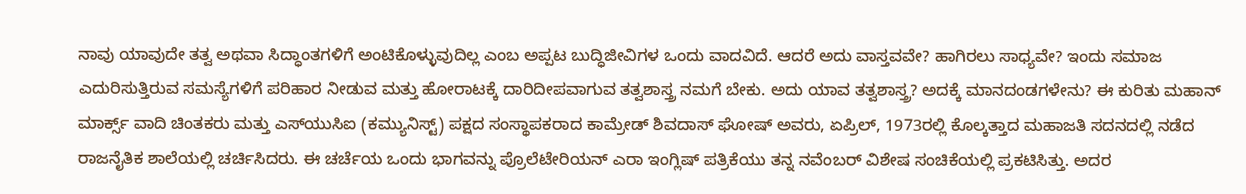ನಾವು ಯಾವುದೇ ತತ್ವ ಅಥವಾ ಸಿದ್ಧಾಂತಗಳಿಗೆ ಅಂಟಿಕೊಳ್ಳುವುದಿಲ್ಲ ಎಂಬ ಅಪ್ಪಟ ಬುದ್ಧಿಜೀವಿಗಳ ಒಂದು ವಾದವಿದೆ. ಆದರೆ ಅದು ವಾಸ್ತವವೇ? ಹಾಗಿರಲು ಸಾಧ್ಯವೇ? ಇಂದು ಸಮಾಜ ಎದುರಿಸುತ್ತಿರುವ ಸಮಸ್ಯೆಗಳಿಗೆ ಪರಿಹಾರ ನೀಡುವ ಮತ್ತು ಹೋರಾಟಕ್ಕೆ ದಾರಿದೀಪವಾಗುವ ತತ್ವಶಾಸ್ತ್ರ ನಮಗೆ ಬೇಕು. ಅದು ಯಾವ ತತ್ವಶಾಸ್ತ್ರ? ಅದಕ್ಕೆ ಮಾನದಂಡಗಳೇನು? ಈ ಕುರಿತು ಮಹಾನ್ ಮಾರ್ಕ್ಸ್ ವಾದಿ ಚಿಂತಕರು ಮತ್ತು ಎಸ್‌ಯುಸಿಐ (ಕಮ್ಯುನಿಸ್ಟ್) ಪಕ್ಷದ ಸಂಸ್ಥಾಪಕರಾದ ಕಾಮ್ರೇಡ್ ಶಿವದಾಸ್ ಘೋಷ್ ಅವರು, ಏಪ್ರಿಲ್, 1973ರಲ್ಲಿ ಕೊಲ್ಕತ್ತಾದ ಮಹಾಜತಿ ಸದನದಲ್ಲಿ ನಡೆದ ರಾಜನೈತಿಕ ಶಾಲೆಯಲ್ಲಿ ಚರ್ಚಿಸಿದರು. ಈ ಚರ್ಚೆಯ ಒಂದು ಭಾಗವನ್ನು ಪ್ರೊಲೆಟೇರಿಯನ್ ಎರಾ ಇಂಗ್ಲಿಷ್ ಪತ್ರಿಕೆಯು ತನ್ನ ನವೆಂಬರ್ ವಿಶೇಷ ಸಂಚಿಕೆಯಲ್ಲಿ ಪ್ರಕಟಿಸಿತ್ತು. ಅದರ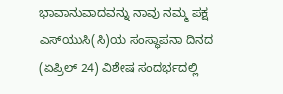ಭಾವಾನುವಾದವನ್ನು ನಾವು ನಮ್ಮ ಪಕ್ಷ ಎಸ್‌ಯುಸಿ(ಸಿ)ಯ ಸಂಸ್ಥಾಪನಾ ದಿನದ (ಏಪ್ರಿಲ್ 24) ವಿಶೇಷ ಸಂದರ್ಭದಲ್ಲಿ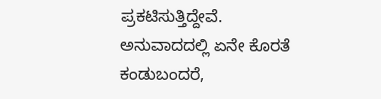ಪ್ರಕಟಿಸುತ್ತಿದ್ದೇವೆ. ಅನುವಾದದಲ್ಲಿ ಏನೇ ಕೊರತೆ ಕಂಡುಬಂದರೆ,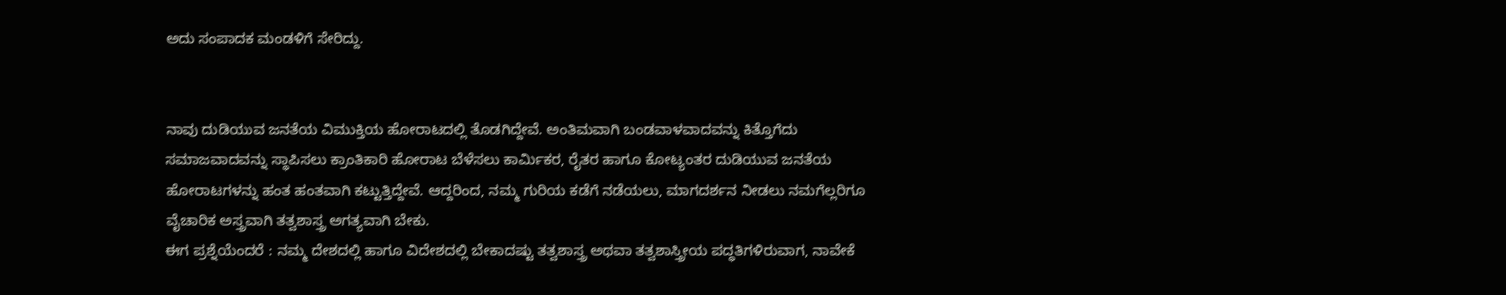ಅದು ಸಂಪಾದಕ ಮಂಡಳಿಗೆ ಸೇರಿದ್ದು.


ನಾವು ದುಡಿಯುವ ಜನತೆಯ ವಿಮುಕ್ತಿಯ ಹೋರಾಟದಲ್ಲಿ ತೊಡಗಿದ್ದೇವೆ. ಅಂತಿಮವಾಗಿ ಬಂಡವಾಳವಾದವನ್ನು ಕಿತ್ತೊಗೆದು ಸಮಾಜವಾದವನ್ನು ಸ್ಥಾಪಿಸಲು ಕ್ರಾಂತಿಕಾರಿ ಹೋರಾಟ ಬೆಳೆಸಲು ಕಾರ್ಮಿಕರ, ರೈತರ ಹಾಗೂ ಕೋಟ್ಯಂತರ ದುಡಿಯುವ ಜನತೆಯ ಹೋರಾಟಗಳನ್ನು ಹಂತ ಹಂತವಾಗಿ ಕಟ್ಟುತ್ತಿದ್ದೇವೆ. ಆದ್ದರಿಂದ, ನಮ್ಮ ಗುರಿಯ ಕಡೆಗೆ ನಡೆಯಲು, ಮಾಗದರ್ಶನ ನೀಡಲು ನಮಗೆಲ್ಲರಿಗೂ ವೈಚಾರಿಕ ಅಸ್ತ್ರವಾಗಿ ತತ್ವಶಾಸ್ತ್ರ ಅಗತ್ಯವಾಗಿ ಬೇಕು.
ಈಗ ಪ್ರಶ್ನೆಯೆಂದರೆ : ನಮ್ಮ ದೇಶದಲ್ಲಿ ಹಾಗೂ ವಿದೇಶದಲ್ಲಿ ಬೇಕಾದಷ್ಟು ತತ್ವಶಾಸ್ತ್ರ ಅಥವಾ ತತ್ವಶಾಸ್ತ್ರೀಯ ಪದ್ಧತಿಗಳಿರುವಾಗ, ನಾವೇಕೆ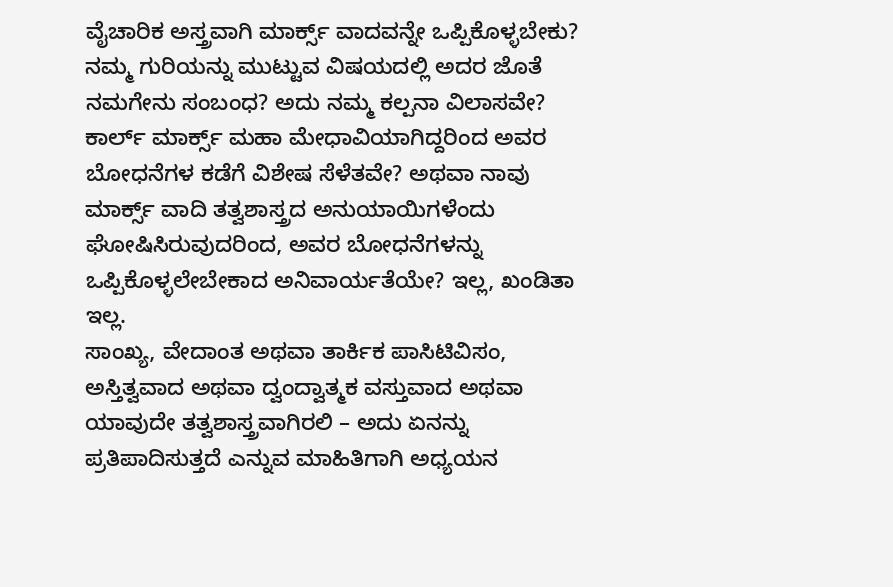ವೈಚಾರಿಕ ಅಸ್ತ್ರವಾಗಿ ಮಾರ್ಕ್ಸ್ ವಾದವನ್ನೇ ಒಪ್ಪಿಕೊಳ್ಳಬೇಕು? ನಮ್ಮ ಗುರಿಯನ್ನು ಮುಟ್ಟುವ ವಿಷಯದಲ್ಲಿ ಅದರ ಜೊತೆ ನಮಗೇನು ಸಂಬಂಧ? ಅದು ನಮ್ಮ ಕಲ್ಪನಾ ವಿಲಾಸವೇ? ಕಾರ್ಲ್ ಮಾರ್ಕ್ಸ್ ಮಹಾ ಮೇಧಾವಿಯಾಗಿದ್ದರಿಂದ ಅವರ ಬೋಧನೆಗಳ ಕಡೆಗೆ ವಿಶೇಷ ಸೆಳೆತವೇ? ಅಥವಾ ನಾವು ಮಾರ್ಕ್ಸ್ ವಾದಿ ತತ್ವಶಾಸ್ತ್ರದ ಅನುಯಾಯಿಗಳೆಂದು ಘೋಷಿಸಿರುವುದರಿಂದ, ಅವರ ಬೋಧನೆಗಳನ್ನು ಒಪ್ಪಿಕೊಳ್ಳಲೇಬೇಕಾದ ಅನಿವಾರ್ಯತೆಯೇ? ಇಲ್ಲ, ಖಂಡಿತಾ ಇಲ್ಲ.
ಸಾಂಖ್ಯ, ವೇದಾಂತ ಅಥವಾ ತಾರ್ಕಿಕ ಪಾಸಿಟಿವಿಸಂ, ಅಸ್ತಿತ್ವವಾದ ಅಥವಾ ದ್ವಂದ್ವಾತ್ಮಕ ವಸ್ತುವಾದ ಅಥವಾ ಯಾವುದೇ ತತ್ವಶಾಸ್ತ್ರವಾಗಿರಲಿ – ಅದು ಏನನ್ನು ಪ್ರತಿಪಾದಿಸುತ್ತದೆ ಎನ್ನುವ ಮಾಹಿತಿಗಾಗಿ ಅಧ್ಯಯನ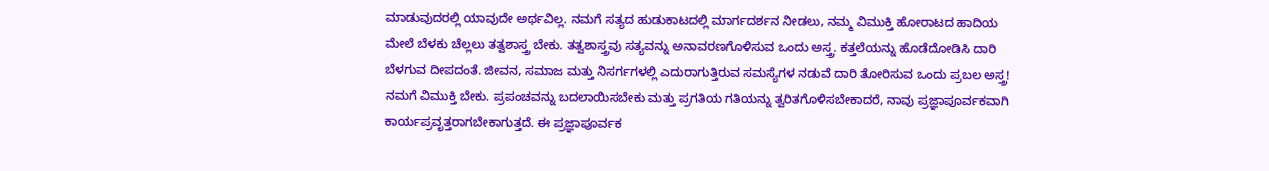ಮಾಡುವುದರಲ್ಲಿ ಯಾವುದೇ ಅರ್ಥವಿಲ್ಲ. ನಮಗೆ ಸತ್ಯದ ಹುಡುಕಾಟದಲ್ಲಿ ಮಾರ್ಗದರ್ಶನ ನೀಡಲು, ನಮ್ಮ ವಿಮುಕ್ತಿ ಹೋರಾಟದ ಹಾದಿಯ ಮೇಲೆ ಬೆಳಕು ಚೆಲ್ಲಲು ತತ್ವಶಾಸ್ತ್ರ ಬೇಕು. ತತ್ವಶಾಸ್ತ್ರವು ಸತ್ಯವನ್ನು ಅನಾವರಣಗೊಳಿಸುವ ಒಂದು ಅಸ್ತ್ರ. ಕತ್ತಲೆಯನ್ನು ಹೊಡೆದೋಡಿಸಿ ದಾರಿ ಬೆಳಗುವ ದೀಪದಂತೆ. ಜೀವನ, ಸಮಾಜ ಮತ್ತು ನಿಸರ್ಗಗಳಲ್ಲಿ ಎದುರಾಗುತ್ತಿರುವ ಸಮಸ್ಯೆಗಳ ನಡುವೆ ದಾರಿ ತೋರಿಸುವ ಒಂದು ಪ್ರಬಲ ಅಸ್ತ್ರ!
ನಮಗೆ ವಿಮುಕ್ತಿ ಬೇಕು. ಪ್ರಪಂಚವನ್ನು ಬದಲಾಯಿಸಬೇಕು ಮತ್ತು ಪ್ರಗತಿಯ ಗತಿಯನ್ನು ತ್ವರಿತಗೊಳಿಸಬೇಕಾದರೆ, ನಾವು ಪ್ರಜ್ಞಾಪೂರ್ವಕವಾಗಿ ಕಾರ್ಯಪ್ರವೃತ್ತರಾಗಬೇಕಾಗುತ್ತದೆ. ಈ ಪ್ರಜ್ಞಾಪೂರ್ವಕ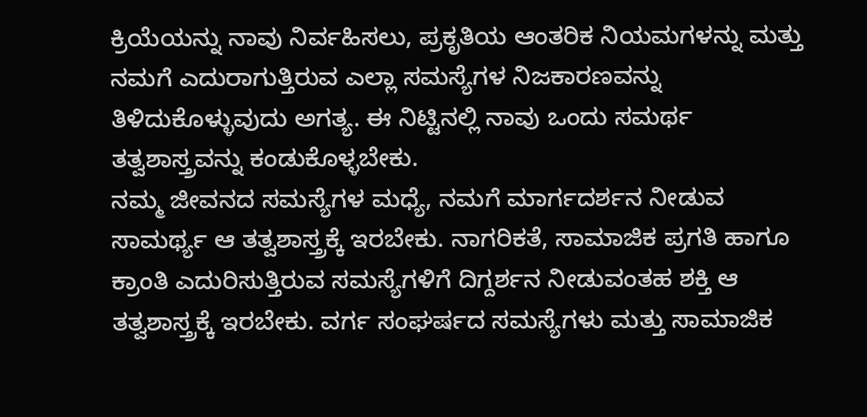ಕ್ರಿಯೆಯನ್ನು ನಾವು ನಿರ್ವಹಿಸಲು, ಪ್ರಕೃತಿಯ ಆಂತರಿಕ ನಿಯಮಗಳನ್ನು ಮತ್ತು ನಮಗೆ ಎದುರಾಗುತ್ತಿರುವ ಎಲ್ಲಾ ಸಮಸ್ಯೆಗಳ ನಿಜಕಾರಣವನ್ನು ತಿಳಿದುಕೊಳ್ಳುವುದು ಅಗತ್ಯ. ಈ ನಿಟ್ಟಿನಲ್ಲಿ ನಾವು ಒಂದು ಸಮರ್ಥ ತತ್ವಶಾಸ್ತ್ರವನ್ನು ಕಂಡುಕೊಳ್ಳಬೇಕು.
ನಮ್ಮ ಜೀವನದ ಸಮಸ್ಯೆಗಳ ಮಧ್ಯೆ, ನಮಗೆ ಮಾರ್ಗದರ್ಶನ ನೀಡುವ ಸಾಮರ್ಥ್ಯ ಆ ತತ್ವಶಾಸ್ತ್ರಕ್ಕೆ ಇರಬೇಕು. ನಾಗರಿಕತೆ, ಸಾಮಾಜಿಕ ಪ್ರಗತಿ ಹಾಗೂ ಕ್ರಾಂತಿ ಎದುರಿಸುತ್ತಿರುವ ಸಮಸ್ಯೆಗಳಿಗೆ ದಿಗ್ದರ್ಶನ ನೀಡುವಂತಹ ಶಕ್ತಿ ಆ ತತ್ವಶಾಸ್ತ್ರಕ್ಕೆ ಇರಬೇಕು. ವರ್ಗ ಸಂಘರ್ಷದ ಸಮಸ್ಯೆಗಳು ಮತ್ತು ಸಾಮಾಜಿಕ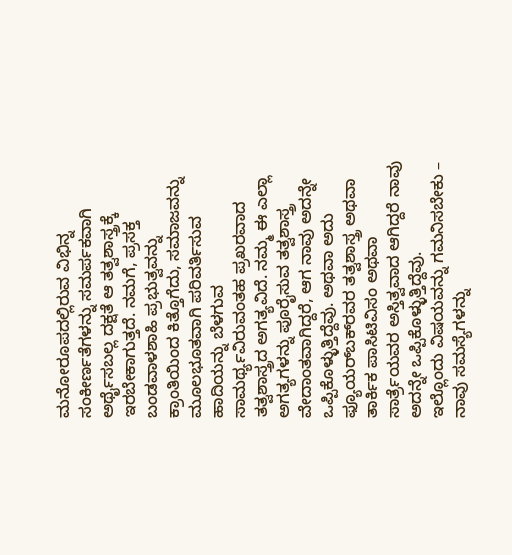ಮನೋರೂಪದಲ್ಲಿರುವ ವಿಭಿನ್ನ ಸಂಕೀರ್ಣತೆಗಳನ್ನು ಸಮರ್ಪಕವಾಗಿ ಅರ್ಥೈಸಬಲ್ಲ ದಕ್ಷತೆ ಆ ತತ್ವಶಾಸ್ತ್ರಕ್ಕೆ ಇರಬೇಕಾಗುತ್ತದೆ. ನಮಗೆ, ಪ್ರಸಕ್ತ ಬಂಡವಾಳಶಾಹಿ ಪ್ರಭುತ್ವವನ್ನು ಕ್ರಾಂತಿಯಿಂದ ಕಿತ್ತೊಗೆದು, ಸಮಾಜವನ್ನು ಮೂಲಭೂತವಾಗಿ ಪರಿವರ್ತಿಸುವ ಹಾದಿಯನ್ನು ಬೆಳಗುವ ಸಾಮರ್ಥ್ಯವಿರುವಂತಹ ಪ್ರಖರವಾದ ತತ್ವಶಾಸ್ತ್ರದ ಅಗತ್ಯವಿದೆ. ನಮ್ಮ ಈ ಎಲ್ಲಾ ಅಗತ್ಯಗಳನ್ನು ಪೂರೈಸುವ ತತ್ವಶಾಸ್ತ್ರ ವೇದಾಂತವಾಗಿದ್ದರೆ, ಆಗ ನಾವು ಅದನ್ನೇ ಒಪ್ಪಿಕೊಳ್ಳುತ್ತಿದ್ದೆವು. ಅಥವಾ ಅದು ಫ್ಯೂಯರ್‌ಬಕ್‌ರವರ ತತ್ವಶಾಸ್ತ್ರ ಅಥವಾ ತಾರ್ಕಿಕ ಪಾಸಿಟಿವಿಸಂ ಅಥವಾ ಸಾರ್ತ್ರೆಯವರ ಅಸ್ತಿತ್ವವಾದ ಆಗಿದ್ದರೆ ನಾವು ಅದನ್ನೇ ಒಪ್ಪಿಕೊಳ್ಳುತ್ತಿದ್ದೆವು.
ಇಲ್ಲೊಂದು ವಿಷಯವನ್ನು ಗಮನಿಸಬೇಕು – ನಾವು ಸಮಸ್ಯೆಗಳನ್ನು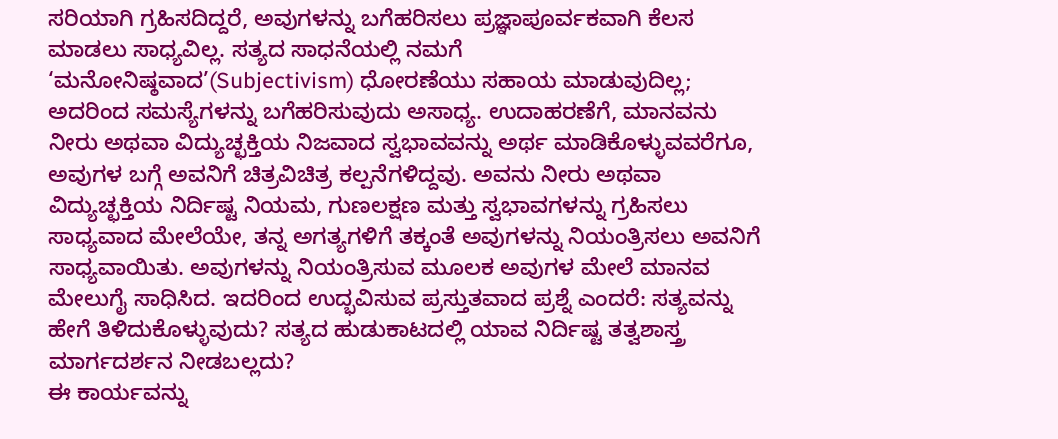ಸರಿಯಾಗಿ ಗ್ರಹಿಸದಿದ್ದರೆ, ಅವುಗಳನ್ನು ಬಗೆಹರಿಸಲು ಪ್ರಜ್ಞಾಪೂರ್ವಕವಾಗಿ ಕೆಲಸ ಮಾಡಲು ಸಾಧ್ಯವಿಲ್ಲ. ಸತ್ಯದ ಸಾಧನೆಯಲ್ಲಿ ನಮಗೆ ‘ಮನೋನಿಷ್ಠವಾದ’(Subjectivism) ಧೋರಣೆಯು ಸಹಾಯ ಮಾಡುವುದಿಲ್ಲ; ಅದರಿಂದ ಸಮಸ್ಯೆಗಳನ್ನು ಬಗೆಹರಿಸುವುದು ಅಸಾಧ್ಯ. ಉದಾಹರಣೆಗೆ, ಮಾನವನು ನೀರು ಅಥವಾ ವಿದ್ಯುಚ್ಛಕ್ತಿಯ ನಿಜವಾದ ಸ್ವಭಾವವನ್ನು ಅರ್ಥ ಮಾಡಿಕೊಳ್ಳುವವರೆಗೂ, ಅವುಗಳ ಬಗ್ಗೆ ಅವನಿಗೆ ಚಿತ್ರವಿಚಿತ್ರ ಕಲ್ಪನೆಗಳಿದ್ದವು. ಅವನು ನೀರು ಅಥವಾ ವಿದ್ಯುಚ್ಛಕ್ತಿಯ ನಿರ್ದಿಷ್ಟ ನಿಯಮ, ಗುಣಲಕ್ಷಣ ಮತ್ತು ಸ್ವಭಾವಗಳನ್ನು ಗ್ರಹಿಸಲು ಸಾಧ್ಯವಾದ ಮೇಲೆಯೇ, ತನ್ನ ಅಗತ್ಯಗಳಿಗೆ ತಕ್ಕಂತೆ ಅವುಗಳನ್ನು ನಿಯಂತ್ರಿಸಲು ಅವನಿಗೆ ಸಾಧ್ಯವಾಯಿತು. ಅವುಗಳನ್ನು ನಿಯಂತ್ರಿಸುವ ಮೂಲಕ ಅವುಗಳ ಮೇಲೆ ಮಾನವ ಮೇಲುಗೈ ಸಾಧಿಸಿದ. ಇದರಿಂದ ಉದ್ಭವಿಸುವ ಪ್ರಸ್ತುತವಾದ ಪ್ರಶ್ನೆ ಎಂದರೆ: ಸತ್ಯವನ್ನು ಹೇಗೆ ತಿಳಿದುಕೊಳ್ಳುವುದು? ಸತ್ಯದ ಹುಡುಕಾಟದಲ್ಲಿ ಯಾವ ನಿರ್ದಿಷ್ಟ ತತ್ವಶಾಸ್ತ್ರ ಮಾರ್ಗದರ್ಶನ ನೀಡಬಲ್ಲದು?
ಈ ಕಾರ್ಯವನ್ನು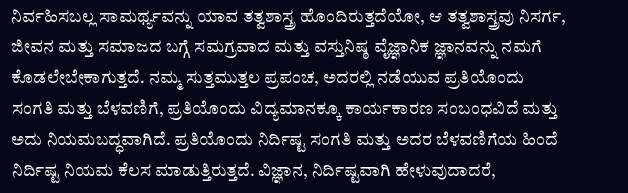ನಿರ್ವಹಿಸಬಲ್ಲ ಸಾಮರ್ಥ್ಯವನ್ನು ಯಾವ ತತ್ವಶಾಸ್ತ್ರ ಹೊಂದಿರುತ್ತದೆಯೋ, ಆ ತತ್ವಶಾಸ್ತ್ರವು ನಿಸರ್ಗ, ಜೀವನ ಮತ್ತು ಸಮಾಜದ ಬಗ್ಗೆ ಸಮಗ್ರವಾದ ಮತ್ತು ವಸ್ತುನಿಷ್ಠ ವೈಜ್ಞಾನಿಕ ಜ್ಞಾನವನ್ನು ನಮಗೆ ಕೊಡಲೇಬೇಕಾಗುತ್ತದೆ. ನಮ್ಮ ಸುತ್ತಮುತ್ತಲ ಪ್ರಪಂಚ, ಅದರಲ್ಲಿ ನಡೆಯುವ ಪ್ರತಿಯೊಂದು ಸಂಗತಿ ಮತ್ತು ಬೆಳವಣಿಗೆ, ಪ್ರತಿಯೊಂದು ವಿದ್ಯಮಾನಕ್ಕೂ ಕಾರ್ಯಕಾರಣ ಸಂಬಂಧವಿದೆ ಮತ್ತು ಅದು ನಿಯಮಬದ್ಧವಾಗಿದೆ. ಪ್ರತಿಯೊಂದು ನಿರ್ದಿಷ್ಟ ಸಂಗತಿ ಮತ್ತು ಅದರ ಬೆಳವಣಿಗೆಯ ಹಿಂದೆ ನಿರ್ದಿಷ್ಟ ನಿಯಮ ಕೆಲಸ ಮಾಡುತ್ತಿರುತ್ತದೆ. ವಿಜ್ಞಾನ, ನಿರ್ದಿಷ್ಟವಾಗಿ ಹೇಳುವುದಾದರೆ,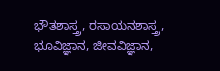ಭೌತಶಾಸ್ತ್ರ, ರಸಾಯನಶಾಸ್ತ್ರ, ಭೂವಿಜ್ಞಾನ, ಜೀವವಿಜ್ಞಾನ,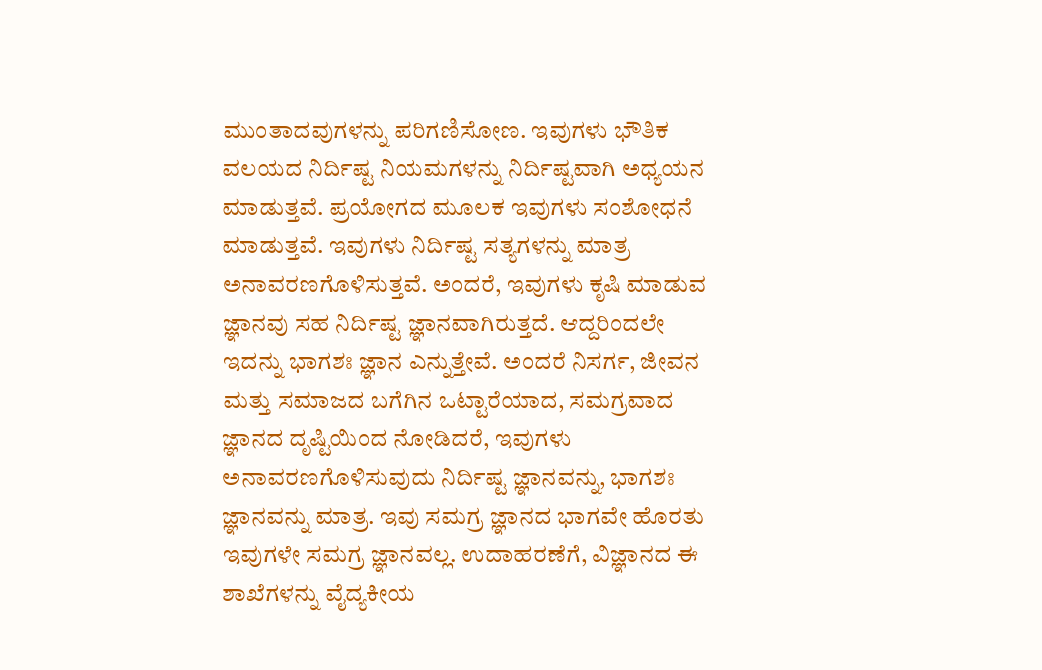ಮುಂತಾದವುಗಳನ್ನು ಪರಿಗಣಿಸೋಣ. ಇವುಗಳು ಭೌತಿಕ ವಲಯದ ನಿರ್ದಿಷ್ಟ ನಿಯಮಗಳನ್ನು ನಿರ್ದಿಷ್ಟವಾಗಿ ಅಧ್ಯಯನ ಮಾಡುತ್ತವೆ. ಪ್ರಯೋಗದ ಮೂಲಕ ಇವುಗಳು ಸಂಶೋಧನೆ ಮಾಡುತ್ತವೆ. ಇವುಗಳು ನಿರ್ದಿಷ್ಟ ಸತ್ಯಗಳನ್ನು ಮಾತ್ರ ಅನಾವರಣಗೊಳಿಸುತ್ತವೆ. ಅಂದರೆ, ಇವುಗಳು ಕೃಷಿ ಮಾಡುವ ಜ್ಞಾನವು ಸಹ ನಿರ್ದಿಷ್ಟ ಜ್ಞಾನವಾಗಿರುತ್ತದೆ. ಆದ್ದರಿಂದಲೇ ಇದನ್ನು ಭಾಗಶಃ ಜ್ಞಾನ ಎನ್ನುತ್ತೇವೆ. ಅಂದರೆ ನಿಸರ್ಗ, ಜೀವನ ಮತ್ತು ಸಮಾಜದ ಬಗೆಗಿನ ಒಟ್ಟಾರೆಯಾದ, ಸಮಗ್ರವಾದ ಜ್ಞಾನದ ದೃಷ್ಟಿಯಿಂದ ನೋಡಿದರೆ, ಇವುಗಳು ಅನಾವರಣಗೊಳಿಸುವುದು ನಿರ್ದಿಷ್ಟ ಜ್ಞಾನವನ್ನು, ಭಾಗಶಃ ಜ್ಞಾನವನ್ನು ಮಾತ್ರ. ಇವು ಸಮಗ್ರ ಜ್ಞಾನದ ಭಾಗವೇ ಹೊರತು ಇವುಗಳೇ ಸಮಗ್ರ ಜ್ಞಾನವಲ್ಲ. ಉದಾಹರಣೆಗೆ, ವಿಜ್ಞಾನದ ಈ ಶಾಖೆಗಳನ್ನು ವೈದ್ಯಕೀಯ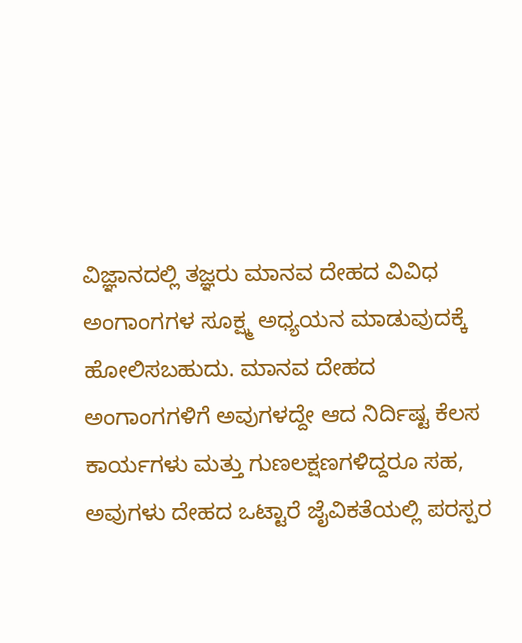ವಿಜ್ಞಾನದಲ್ಲಿ ತಜ್ಞರು ಮಾನವ ದೇಹದ ವಿವಿಧ ಅಂಗಾಂಗಗಳ ಸೂಕ್ಷ್ಮ ಅಧ್ಯಯನ ಮಾಡುವುದಕ್ಕೆ ಹೋಲಿಸಬಹುದು. ಮಾನವ ದೇಹದ ಅಂಗಾಂಗಗಳಿಗೆ ಅವುಗಳದ್ದೇ ಆದ ನಿರ್ದಿಷ್ಟ ಕೆಲಸ ಕಾರ್ಯಗಳು ಮತ್ತು ಗುಣಲಕ್ಷಣಗಳಿದ್ದರೂ ಸಹ, ಅವುಗಳು ದೇಹದ ಒಟ್ಟಾರೆ ಜೈವಿಕತೆಯಲ್ಲಿ ಪರಸ್ಪರ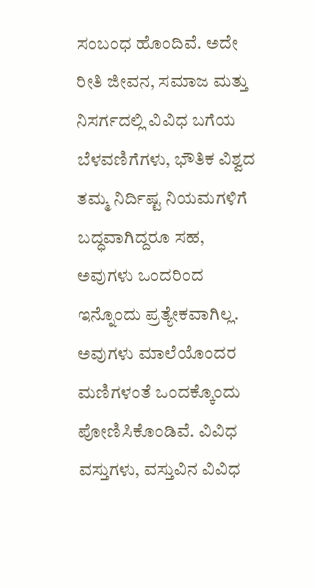ಸಂಬಂಧ ಹೊಂದಿವೆ. ಅದೇ ರೀತಿ ಜೀವನ, ಸಮಾಜ ಮತ್ತು ನಿಸರ್ಗದಲ್ಲಿ ವಿವಿಧ ಬಗೆಯ ಬೆಳವಣಿಗೆಗಳು, ಭೌತಿಕ ವಿಶ್ವದ ತಮ್ಮ ನಿರ್ದಿಷ್ಟ ನಿಯಮಗಳಿಗೆ ಬದ್ಧವಾಗಿದ್ದರೂ ಸಹ, ಅವುಗಳು ಒಂದರಿಂದ ಇನ್ನೊಂದು ಪ್ರತ್ಯೇಕವಾಗಿಲ್ಲ. ಅವುಗಳು ಮಾಲೆಯೊಂದರ ಮಣಿಗಳಂತೆ ಒಂದಕ್ಕೊಂದು ಪೋಣಿಸಿಕೊಂಡಿವೆ. ವಿವಿಧ ವಸ್ತುಗಳು, ವಸ್ತುವಿನ ವಿವಿಧ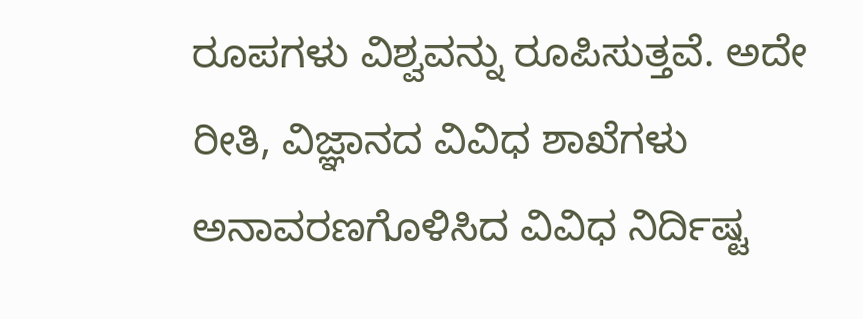ರೂಪಗಳು ವಿಶ್ವವನ್ನು ರೂಪಿಸುತ್ತವೆ. ಅದೇ ರೀತಿ, ವಿಜ್ಞಾನದ ವಿವಿಧ ಶಾಖೆಗಳು ಅನಾವರಣಗೊಳಿಸಿದ ವಿವಿಧ ನಿರ್ದಿಷ್ಟ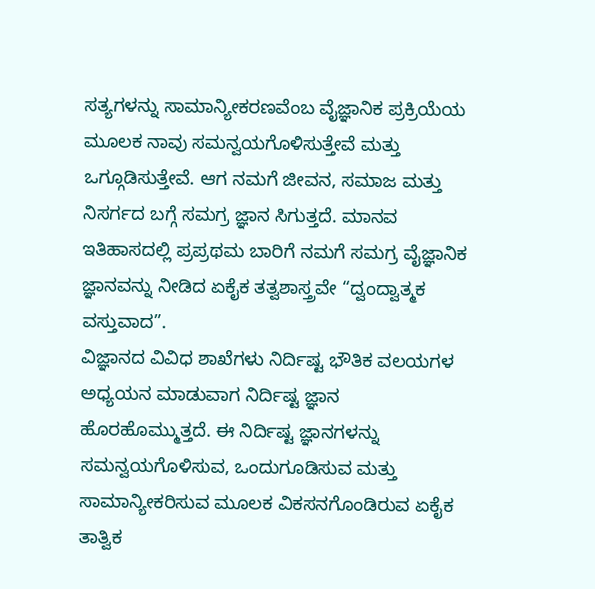ಸತ್ಯಗಳನ್ನು ಸಾಮಾನ್ಯೀಕರಣವೆಂಬ ವೈಜ್ಞಾನಿಕ ಪ್ರಕ್ರಿಯೆಯ ಮೂಲಕ ನಾವು ಸಮನ್ವಯಗೊಳಿಸುತ್ತೇವೆ ಮತ್ತು ಒಗ್ಗೂಡಿಸುತ್ತೇವೆ. ಆಗ ನಮಗೆ ಜೀವನ, ಸಮಾಜ ಮತ್ತು ನಿಸರ್ಗದ ಬಗ್ಗೆ ಸಮಗ್ರ ಜ್ಞಾನ ಸಿಗುತ್ತದೆ. ಮಾನವ ಇತಿಹಾಸದಲ್ಲಿ ಪ್ರಪ್ರಥಮ ಬಾರಿಗೆ ನಮಗೆ ಸಮಗ್ರ ವೈಜ್ಞಾನಿಕ ಜ್ಞಾನವನ್ನು ನೀಡಿದ ಏಕೈಕ ತತ್ವಶಾಸ್ತ್ರವೇ “ದ್ವಂದ್ವಾತ್ಮಕ ವಸ್ತುವಾದ”.
ವಿಜ್ಞಾನದ ವಿವಿಧ ಶಾಖೆಗಳು ನಿರ್ದಿಷ್ಟ ಭೌತಿಕ ವಲಯಗಳ ಅಧ್ಯಯನ ಮಾಡುವಾಗ ನಿರ್ದಿಷ್ಟ ಜ್ಞಾನ ಹೊರಹೊಮ್ಮುತ್ತದೆ. ಈ ನಿರ್ದಿಷ್ಟ ಜ್ಞಾನಗಳನ್ನು ಸಮನ್ವಯಗೊಳಿಸುವ, ಒಂದುಗೂಡಿಸುವ ಮತ್ತು ಸಾಮಾನ್ಯೀಕರಿಸುವ ಮೂಲಕ ವಿಕಸನಗೊಂಡಿರುವ ಏಕೈಕ ತಾತ್ವಿಕ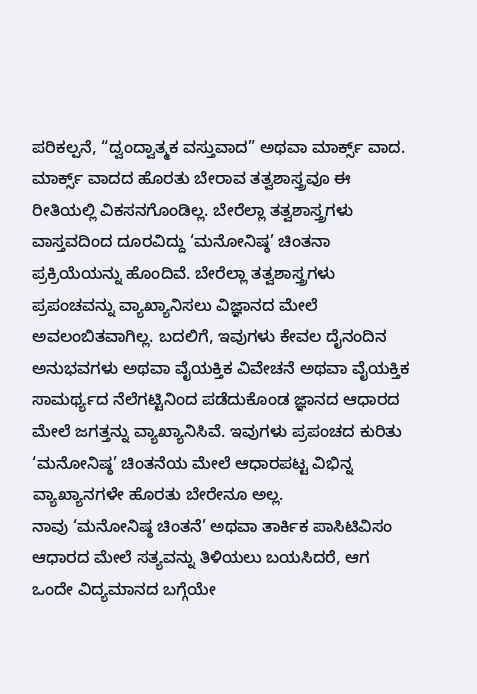ಪರಿಕಲ್ಪನೆ, “ದ್ವಂದ್ವಾತ್ಮಕ ವಸ್ತುವಾದ” ಅಥವಾ ಮಾರ್ಕ್ಸ್ ವಾದ. ಮಾರ್ಕ್ಸ್ ವಾದದ ಹೊರತು ಬೇರಾವ ತತ್ವಶಾಸ್ತ್ರವೂ ಈ ರೀತಿಯಲ್ಲಿ ವಿಕಸನಗೊಂಡಿಲ್ಲ. ಬೇರೆಲ್ಲಾ ತತ್ವಶಾಸ್ತ್ರಗಳು ವಾಸ್ತವದಿಂದ ದೂರವಿದ್ದು ‘ಮನೋನಿಷ್ಠ’ ಚಿಂತನಾ ಪ್ರಕ್ರಿಯೆಯನ್ನು ಹೊಂದಿವೆ. ಬೇರೆಲ್ಲಾ ತತ್ವಶಾಸ್ತ್ರಗಳು ಪ್ರಪಂಚವನ್ನು ವ್ಯಾಖ್ಯಾನಿಸಲು ವಿಜ್ಞಾನದ ಮೇಲೆ ಅವಲಂಬಿತವಾಗಿಲ್ಲ. ಬದಲಿಗೆ, ಇವುಗಳು ಕೇವಲ ದೈನಂದಿನ ಅನುಭವಗಳು ಅಥವಾ ವೈಯಕ್ತಿಕ ವಿವೇಚನೆ ಅಥವಾ ವೈಯಕ್ತಿಕ ಸಾಮರ್ಥ್ಯದ ನೆಲೆಗಟ್ಟಿನಿಂದ ಪಡೆದುಕೊಂಡ ಜ್ಞಾನದ ಆಧಾರದ ಮೇಲೆ ಜಗತ್ತನ್ನು ವ್ಯಾಖ್ಯಾನಿಸಿವೆ. ಇವುಗಳು ಪ್ರಪಂಚದ ಕುರಿತು ‘ಮನೋನಿಷ್ಠ’ ಚಿಂತನೆಯ ಮೇಲೆ ಆಧಾರಪಟ್ಟ ವಿಭಿನ್ನ ವ್ಯಾಖ್ಯಾನಗಳೇ ಹೊರತು ಬೇರೇನೂ ಅಲ್ಲ.
ನಾವು ‘ಮನೋನಿಷ್ಠ ಚಿಂತನೆ’ ಅಥವಾ ತಾರ್ಕಿಕ ಪಾಸಿಟಿವಿಸಂ ಆಧಾರದ ಮೇಲೆ ಸತ್ಯವನ್ನು ತಿಳಿಯಲು ಬಯಸಿದರೆ, ಆಗ ಒಂದೇ ವಿದ್ಯಮಾನದ ಬಗ್ಗೆಯೇ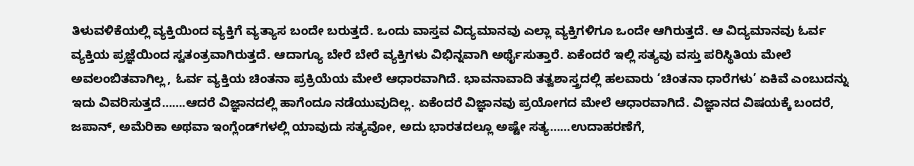ತಿಳುವಳಿಕೆಯಲ್ಲಿ ವ್ಯಕ್ತಿಯಿಂದ ವ್ಯಕ್ತಿಗೆ ವ್ಯತ್ಯಾಸ ಬಂದೇ ಬರುತ್ತದೆ. ಒಂದು ವಾಸ್ತವ ವಿದ್ಯಮಾನವು ಎಲ್ಲಾ ವ್ಯಕ್ತಿಗಳಿಗೂ ಒಂದೇ ಆಗಿರುತ್ತದೆ. ಆ ವಿದ್ಯಮಾನವು ಓರ್ವ ವ್ಯಕ್ತಿಯ ಪ್ರಜ್ಞೆಯಿಂದ ಸ್ವತಂತ್ರವಾಗಿರುತ್ತದೆ. ಆದಾಗ್ಯೂ ಬೇರೆ ಬೇರೆ ವ್ಯಕ್ತಿಗಳು ವಿಭಿನ್ನವಾಗಿ ಅರ್ಥೈಸುತ್ತಾರೆ. ಏಕೆಂದರೆ ಇಲ್ಲಿ ಸತ್ಯವು ವಸ್ತು ಪರಿಸ್ಥಿತಿಯ ಮೇಲೆ ಅವಲಂಬಿತವಾಗಿಲ್ಲ, ಓರ್ವ ವ್ಯಕ್ತಿಯ ಚಿಂತನಾ ಪ್ರಕ್ರಿಯೆಯ ಮೇಲೆ ಆಧಾರವಾಗಿದೆ. ಭಾವನಾವಾದಿ ತತ್ವಶಾಸ್ತ್ರದಲ್ಲಿ ಹಲವಾರು ‘ಚಿಂತನಾ ಧಾರೆಗಳು’ ಏಕಿವೆ ಎಂಬುದನ್ನು ಇದು ವಿವರಿಸುತ್ತದೆ…….ಆದರೆ ವಿಜ್ಞಾನದಲ್ಲಿ ಹಾಗೆಂದೂ ನಡೆಯುವುದಿಲ್ಲ. ಏಕೆಂದರೆ ವಿಜ್ಞಾನವು ಪ್ರಯೋಗದ ಮೇಲೆ ಆಧಾರವಾಗಿದೆ. ವಿಜ್ಞಾನದ ವಿಷಯಕ್ಕೆ ಬಂದರೆ, ಜಪಾನ್, ಅಮೆರಿಕಾ ಅಥವಾ ಇಂಗ್ಲೆಂಡ್‌ಗಳಲ್ಲಿ ಯಾವುದು ಸತ್ಯವೋ, ಅದು ಭಾರತದಲ್ಲೂ ಅಷ್ಟೇ ಸತ್ಯ……ಉದಾಹರಣೆಗೆ,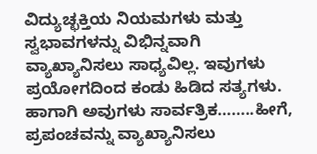ವಿದ್ಯುಚ್ಛಕ್ತಿಯ ನಿಯಮಗಳು ಮತ್ತು ಸ್ವಭಾವಗಳನ್ನು ವಿಭಿನ್ನವಾಗಿ ವ್ಯಾಖ್ಯಾನಿಸಲು ಸಾಧ್ಯವಿಲ್ಲ. ಇವುಗಳು ಪ್ರಯೋಗದಿಂದ ಕಂಡು ಹಿಡಿದ ಸತ್ಯಗಳು. ಹಾಗಾಗಿ ಅವುಗಳು ಸಾರ್ವತ್ರಿಕ……..ಹೀಗೆ, ಪ್ರಪಂಚವನ್ನು ವ್ಯಾಖ್ಯಾನಿಸಲು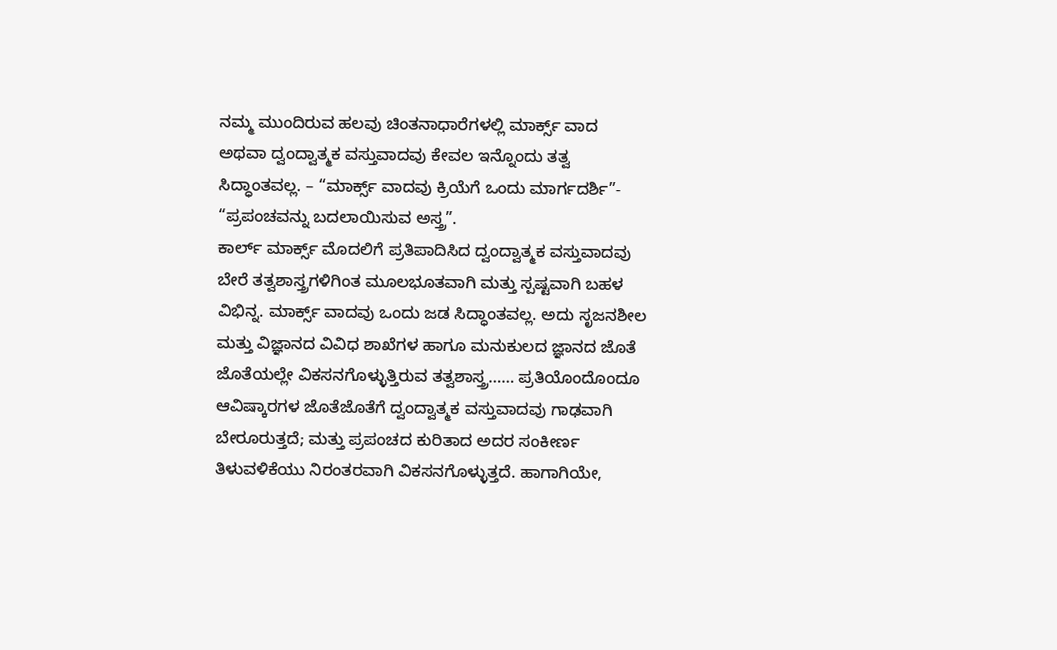ನಮ್ಮ ಮುಂದಿರುವ ಹಲವು ಚಿಂತನಾಧಾರೆಗಳಲ್ಲಿ ಮಾರ್ಕ್ಸ್ ವಾದ ಅಥವಾ ದ್ವಂದ್ವಾತ್ಮಕ ವಸ್ತುವಾದವು ಕೇವಲ ಇನ್ನೊಂದು ತತ್ವ ಸಿದ್ಧಾಂತವಲ್ಲ. – “ಮಾರ್ಕ್ಸ್ ವಾದವು ಕ್ರಿಯೆಗೆ ಒಂದು ಮಾರ್ಗದರ್ಶಿ”- “ಪ್ರಪಂಚವನ್ನು ಬದಲಾಯಿಸುವ ಅಸ್ತ್ರ”.
ಕಾರ್ಲ್ ಮಾರ್ಕ್ಸ್ ಮೊದಲಿಗೆ ಪ್ರತಿಪಾದಿಸಿದ ದ್ವಂದ್ವಾತ್ಮಕ ವಸ್ತುವಾದವು ಬೇರೆ ತತ್ವಶಾಸ್ತ್ರಗಳಿಗಿಂತ ಮೂಲಭೂತವಾಗಿ ಮತ್ತು ಸ್ಪಷ್ಟವಾಗಿ ಬಹಳ ವಿಭಿನ್ನ. ಮಾರ್ಕ್ಸ್ ವಾದವು ಒಂದು ಜಡ ಸಿದ್ಧಾಂತವಲ್ಲ. ಅದು ಸೃಜನಶೀಲ ಮತ್ತು ವಿಜ್ಞಾನದ ವಿವಿಧ ಶಾಖೆಗಳ ಹಾಗೂ ಮನುಕುಲದ ಜ್ಞಾನದ ಜೊತೆ ಜೊತೆಯಲ್ಲೇ ವಿಕಸನಗೊಳ್ಳುತ್ತಿರುವ ತತ್ವಶಾಸ್ತ್ರ…… ಪ್ರತಿಯೊಂದೊಂದೂ ಆವಿಷ್ಕಾರಗಳ ಜೊತೆಜೊತೆಗೆ ದ್ವಂದ್ವಾತ್ಮಕ ವಸ್ತುವಾದವು ಗಾಢವಾಗಿ ಬೇರೂರುತ್ತದೆ; ಮತ್ತು ಪ್ರಪಂಚದ ಕುರಿತಾದ ಅದರ ಸಂಕೀರ್ಣ ತಿಳುವಳಿಕೆಯು ನಿರಂತರವಾಗಿ ವಿಕಸನಗೊಳ್ಳುತ್ತದೆ. ಹಾಗಾಗಿಯೇ,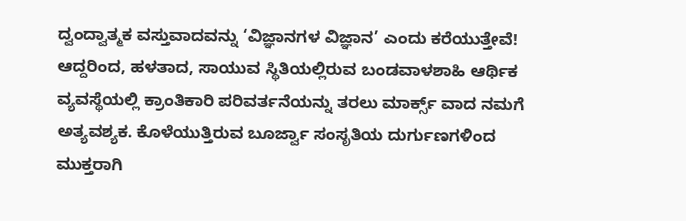ದ್ವಂದ್ವಾತ್ಮಕ ವಸ್ತುವಾದವನ್ನು ‘ವಿಜ್ಞಾನಗಳ ವಿಜ್ಞಾನ’ ಎಂದು ಕರೆಯುತ್ತೇವೆ!
ಆದ್ದರಿಂದ, ಹಳತಾದ, ಸಾಯುವ ಸ್ಥಿತಿಯಲ್ಲಿರುವ ಬಂಡವಾಳಶಾಹಿ ಆರ್ಥಿಕ ವ್ಯವಸ್ಥೆಯಲ್ಲಿ ಕ್ರಾಂತಿಕಾರಿ ಪರಿವರ್ತನೆಯನ್ನು ತರಲು ಮಾರ್ಕ್ಸ್ ವಾದ ನಮಗೆ ಅತ್ಯವಶ್ಯಕ. ಕೊಳೆಯುತ್ತಿರುವ ಬೂರ್ಜ್ವಾ ಸಂಸೃತಿಯ ದುರ್ಗುಣಗಳಿಂದ ಮುಕ್ತರಾಗಿ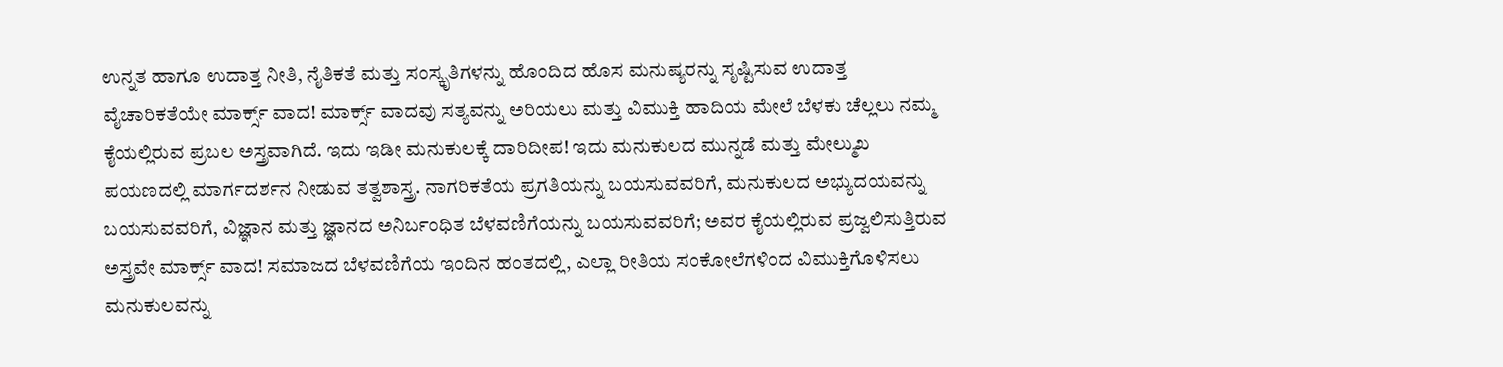ಉನ್ನತ ಹಾಗೂ ಉದಾತ್ತ ನೀತಿ, ನೈತಿಕತೆ ಮತ್ತು ಸಂಸ್ಕೃತಿಗಳನ್ನು ಹೊಂದಿದ ಹೊಸ ಮನುಷ್ಯರನ್ನು ಸೃಷ್ಟಿಸುವ ಉದಾತ್ತ ವೈಚಾರಿಕತೆಯೇ ಮಾರ್ಕ್ಸ್ ವಾದ! ಮಾರ್ಕ್ಸ್ ವಾದವು ಸತ್ಯವನ್ನು ಅರಿಯಲು ಮತ್ತು ವಿಮುಕ್ತಿ ಹಾದಿಯ ಮೇಲೆ ಬೆಳಕು ಚೆಲ್ಲಲು ನಮ್ಮ ಕೈಯಲ್ಲಿರುವ ಪ್ರಬಲ ಅಸ್ತ್ರವಾಗಿದೆ. ಇದು ಇಡೀ ಮನುಕುಲಕ್ಕೆ ದಾರಿದೀಪ! ಇದು ಮನುಕುಲದ ಮುನ್ನಡೆ ಮತ್ತು ಮೇಲ್ಮುಖ ಪಯಣದಲ್ಲಿ ಮಾರ್ಗದರ್ಶನ ನೀಡುವ ತತ್ವಶಾಸ್ತ್ರ. ನಾಗರಿಕತೆಯ ಪ್ರಗತಿಯನ್ನು ಬಯಸುವವರಿಗೆ, ಮನುಕುಲದ ಅಭ್ಯುದಯವನ್ನು ಬಯಸುವವರಿಗೆ, ವಿಜ್ಞಾನ ಮತ್ತು ಜ್ಞಾನದ ಅನಿರ್ಬಂಧಿತ ಬೆಳವಣಿಗೆಯನ್ನು ಬಯಸುವವರಿಗೆ; ಅವರ ಕೈಯಲ್ಲಿರುವ ಪ್ರಜ್ವಲಿಸುತ್ತಿರುವ ಅಸ್ತ್ರವೇ ಮಾರ್ಕ್ಸ್ ವಾದ! ಸಮಾಜದ ಬೆಳವಣಿಗೆಯ ಇಂದಿನ ಹಂತದಲ್ಲಿ, ಎಲ್ಲಾ ರೀತಿಯ ಸಂಕೋಲೆಗಳಿಂದ ವಿಮುಕ್ತಿಗೊಳಿಸಲು ಮನುಕುಲವನ್ನು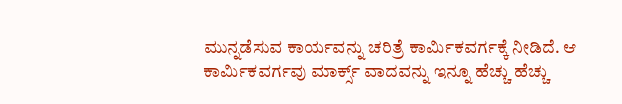ಮುನ್ನಡೆಸುವ ಕಾರ್ಯವನ್ನು ಚರಿತ್ರೆ ಕಾರ್ಮಿಕವರ್ಗಕ್ಕೆ ನೀಡಿದೆ. ಆ ಕಾರ್ಮಿಕವರ್ಗವು ಮಾರ್ಕ್ಸ್ ವಾದವನ್ನು ಇನ್ನೂ ಹೆಚ್ಚು ಹೆಚ್ಚು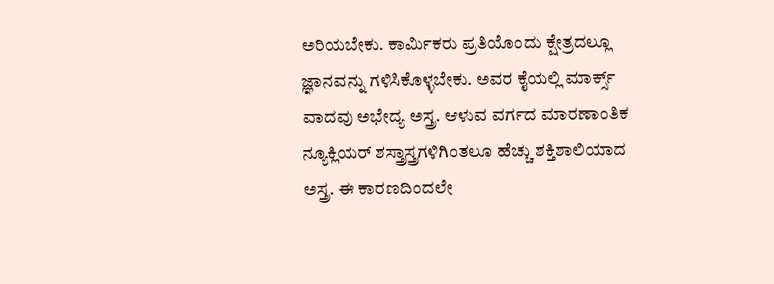ಅರಿಯಬೇಕು. ಕಾರ್ಮಿಕರು ಪ್ರತಿಯೊಂದು ಕ್ಷೇತ್ರದಲ್ಲೂ ಜ್ಞಾನವನ್ನು ಗಳಿಸಿಕೊಳ್ಳಬೇಕು. ಅವರ ಕೈಯಲ್ಲಿ ಮಾರ್ಕ್ಸ್ ವಾದವು ಅಭೇದ್ಯ ಅಸ್ತ್ರ. ಆಳುವ ವರ್ಗದ ಮಾರಣಾಂತಿಕ ನ್ಯೂಕ್ಲಿಯರ್ ಶಸ್ತ್ರಾಸ್ತ್ರಗಳಿಗಿಂತಲೂ ಹೆಚ್ಚು ಶಕ್ತಿಶಾಲಿಯಾದ ಅಸ್ತ್ರ. ಈ ಕಾರಣದಿಂದಲೇ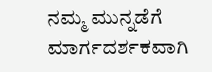ನಮ್ಮ ಮುನ್ನಡೆಗೆ ಮಾರ್ಗದರ್ಶಕವಾಗಿ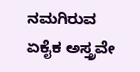ನಮಗಿರುವ ಏಕೈಕ ಅಸ್ತ್ರವೇ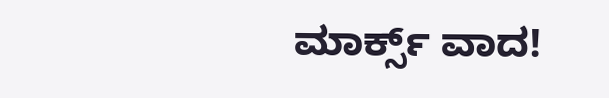ಮಾರ್ಕ್ಸ್ ವಾದ!